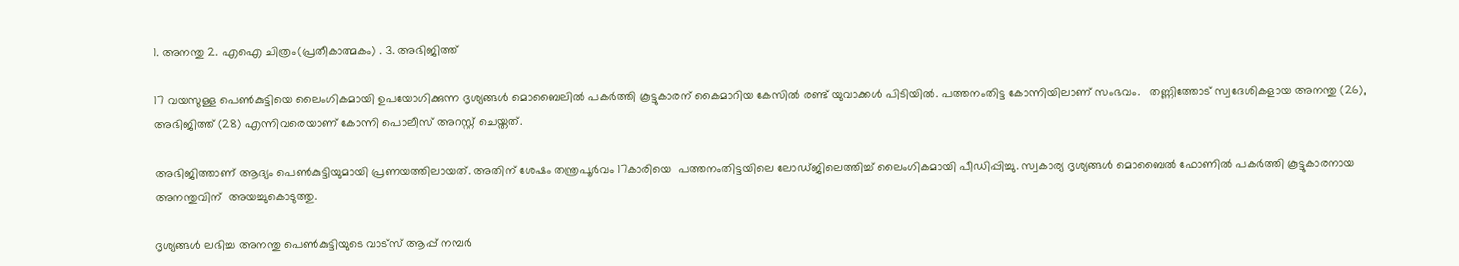1. അനന്തു 2. എഐ ചിത്രം(പ്രതീകാത്മകം) . 3. അഭിജിത്ത്

17 വയസുള്ള പെൺകുട്ടിയെ ലൈംഗികമായി ഉപയോഗിക്കുന്ന ദൃശ്യങ്ങൾ മൊബൈലിൽ പകർത്തി കൂട്ടുകാരന് കൈമാറിയ കേസിൽ രണ്ട് യുവാക്കൾ പിടിയിൽ. പത്തനംതിട്ട കോന്നിയിലാണ് സംഭവം.   തണ്ണിത്തോട് സ്വദേശികളായ അനന്തു (26), അഭിജിത്ത് (28) എന്നിവരെയാണ് കോന്നി പൊലീസ് അറസ്റ്റ് ചെയ്തത്.

അഭിജിത്താണ് ആദ്യം പെൺകുട്ടിയുമായി പ്രണയത്തിലായത്. അതിന് ശേഷം തന്ത്രപൂർവം 17കാരിയെ  പത്തനംതിട്ടയിലെ ലോഡ്ജിലെത്തിച്ച് ലൈംഗികമായി പീഡിപ്പിച്ചു. സ്വകാര്യ ദൃശ്യങ്ങൾ മൊബൈൽ ഫോണിൽ പകർത്തി കൂട്ടുകാരനായ അനന്തുവിന്  അയച്ചുകൊടുത്തു.

ദൃശ്യങ്ങൾ ലഭിച്ച അനന്തു പെൺകുട്ടിയുടെ വാട്സ് ആപ്പ് നമ്പർ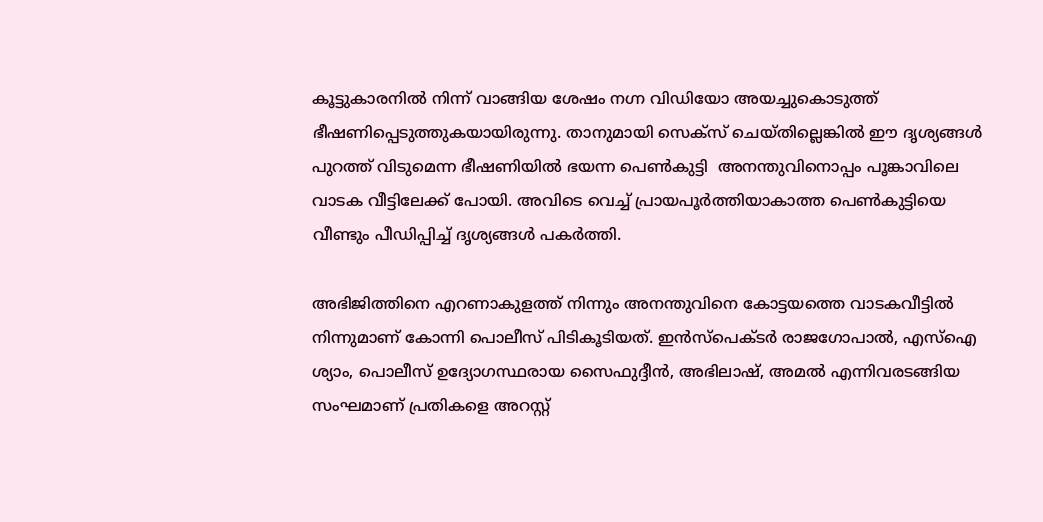കൂട്ടുകാരനിൽ നിന്ന് വാങ്ങിയ ശേഷം നഗ്ന വിഡിയോ അയച്ചുകൊടുത്ത് ഭീഷണിപ്പെടുത്തുകയായിരുന്നു. താനുമായി സെക്സ് ചെയ്തില്ലെങ്കിൽ ഈ ദൃശ്യങ്ങൾ പുറത്ത് വിടുമെന്ന ഭീഷണിയിൽ ഭയന്ന പെൺകുട്ടി  അനന്തുവിനൊപ്പം പൂങ്കാവിലെ വാടക വീട്ടിലേക്ക് പോയി. അവിടെ വെച്ച് പ്രായപൂർത്തിയാകാത്ത പെൺകുട്ടിയെ വീണ്ടും പീഡിപ്പിച്ച് ദൃശ്യങ്ങൾ പകർത്തി.

അഭിജിത്തിനെ എറണാകുളത്ത് നിന്നും അനന്തുവിനെ കോട്ടയത്തെ വാടകവീട്ടിൽ നിന്നുമാണ് കോന്നി പൊലീസ് പിടികൂടിയത്. ഇൻസ്പെക്ടർ രാജഗോപാൽ, എസ്ഐ ശ്യാം, പൊലീസ് ഉദ്യോഗസ്ഥരായ സൈഫുദ്ദീൻ, അഭിലാഷ്, അമൽ എന്നിവരടങ്ങിയ സംഘമാണ് പ്രതികളെ അറസ്റ്റ്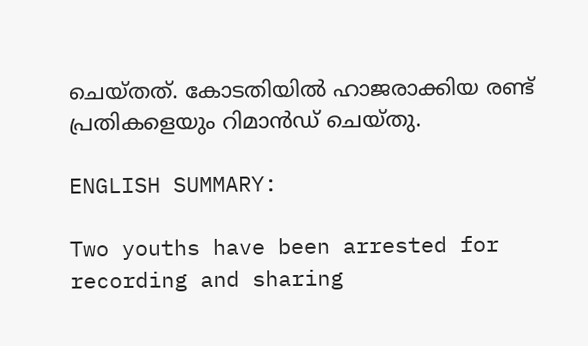ചെയ്തത്. കോടതിയിൽ ഹാജരാക്കിയ രണ്ട് പ്രതികളെയും റിമാൻഡ് ചെയ്തു.

ENGLISH SUMMARY:

Two youths have been arrested for recording and sharing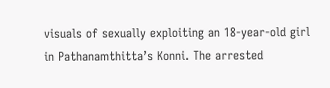visuals of sexually exploiting an 18-year-old girl in Pathanamthitta’s Konni. The arrested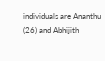individuals are Ananthu (26) and Abhijith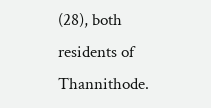(28), both residents of Thannithode.